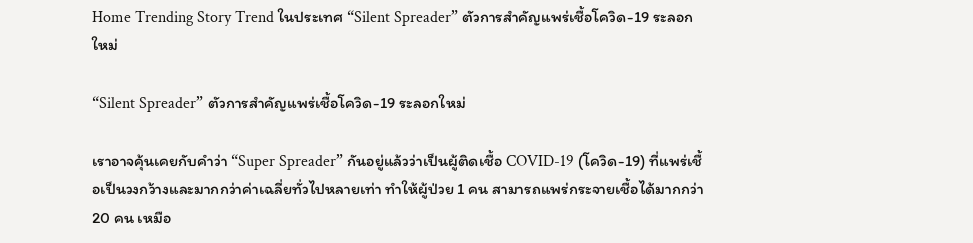Home Trending Story Trend ในประเทศ “Silent Spreader” ตัวการสำคัญแพร่เชื้อโควิด-19 ระลอกใหม่

“Silent Spreader” ตัวการสำคัญแพร่เชื้อโควิด-19 ระลอกใหม่

เราอาจคุ้นเคยกับคำว่า “Super Spreader” กันอยู่แล้วว่าเป็นผู้ติดเชื้อ COVID-19 (โควิด-19) ที่แพร่เชื้อเป็นวงกว้างและมากกว่าค่าเฉลี่ยทั่วไปหลายเท่า ทำให้ผู้ป่วย 1 คน สามารถแพร่กระจายเชื้อได้มากกว่า 20 คน เหมือ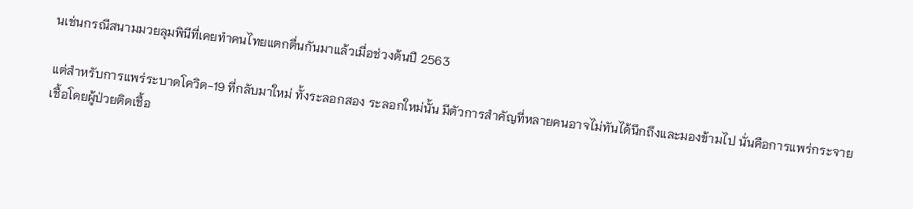นเช่นกรณีสนามมวยลุมพินีที่เคยทำคนไทยแตกตื่นกันมาแล้วเมื่อช่วงต้นปี 2563

แต่สำหรับการแพร่ระบาดโควิด-19 ที่กลับมาใหม่ ทั้งระลอกสอง ระลอกใหม่นั้น มีตัวการสำคัญที่หลายคนอาจไม่ทันได้นึกถึงและมองข้ามไป นั่นคือการแพร่กระจายเชื้อโดยผู้ป่วยติดเชื้อ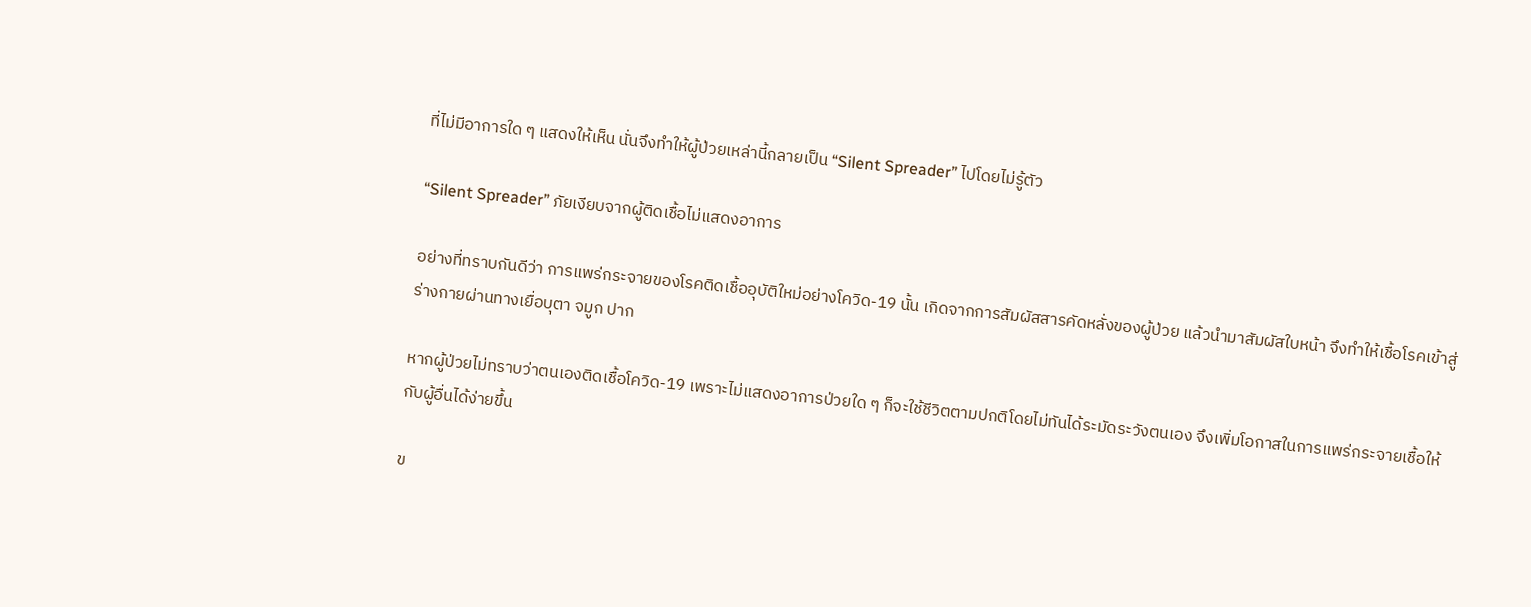ที่ไม่มีอาการใด ๆ แสดงให้เห็น นั่นจึงทำให้ผู้ป่วยเหล่านี้กลายเป็น “Silent Spreader” ไปโดยไม่รู้ตัว

“Silent Spreader” ภัยเงียบจากผู้ติดเชื้อไม่แสดงอาการ

อย่างที่ทราบกันดีว่า การแพร่กระจายของโรคติดเชื้ออุบัติใหม่อย่างโควิด-19 นั้น เกิดจากการสัมผัสสารคัดหลั่งของผู้ป่วย แล้วนำมาสัมผัสใบหน้า จึงทำให้เชื้อโรคเข้าสู่ร่างกายผ่านทางเยื่อบุตา จมูก ปาก

หากผู้ป่วยไม่ทราบว่าตนเองติดเชื้อโควิด-19 เพราะไม่แสดงอาการป่วยใด ๆ ก็จะใช้ชีวิตตามปกติโดยไม่ทันได้ระมัดระวังตนเอง จึงเพิ่มโอกาสในการแพร่กระจายเชื้อให้กับผู้อื่นได้ง่ายขึ้น

ข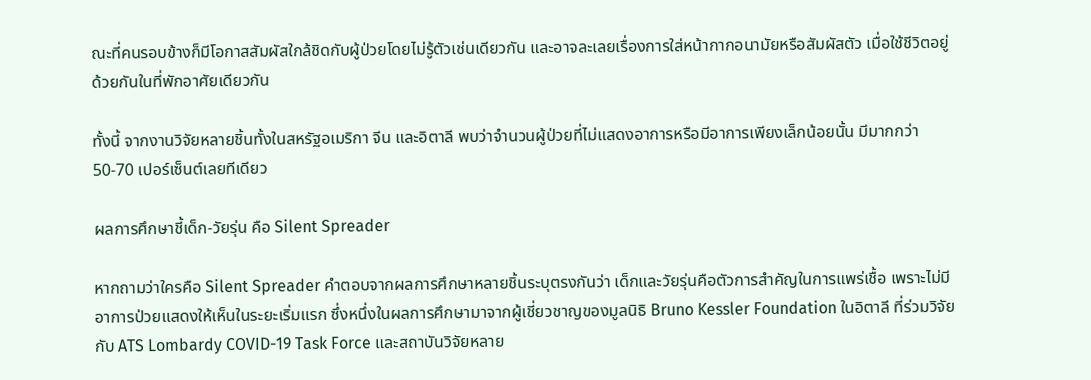ณะที่คนรอบข้างก็มีโอกาสสัมผัสใกล้ชิดกับผู้ป่วยโดยไม่รู้ตัวเช่นเดียวกัน และอาจละเลยเรื่องการใส่หน้ากากอนามัยหรือสัมผัสตัว เมื่อใช้ชีวิตอยู่ด้วยกันในที่พักอาศัยเดียวกัน

ทั้งนี้ จากงานวิจัยหลายชิ้นทั้งในสหรัฐอเมริกา จีน และอิตาลี พบว่าจำนวนผู้ป่วยที่ไม่แสดงอาการหรือมีอาการเพียงเล็กน้อยนั้น มีมากกว่า 50-70 เปอร์เซ็นต์เลยทีเดียว

ผลการศึกษาชี้เด็ก-วัยรุ่น คือ Silent Spreader

หากถามว่าใครคือ Silent Spreader คำตอบจากผลการศึกษาหลายชิ้นระบุตรงกันว่า เด็กและวัยรุ่นคือตัวการสำคัญในการแพร่เชื้อ เพราะไม่มีอาการป่วยแสดงให้เห็นในระยะเริ่มแรก ซึ่งหนึ่งในผลการศึกษามาจากผู้เชี่ยวชาญของมูลนิธิ Bruno Kessler Foundation ในอิตาลี ที่ร่วมวิจัยกับ ATS Lombardy COVID-19 Task Force และสถาบันวิจัยหลาย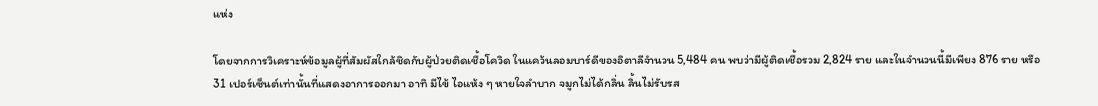แห่ง

โดยจากการวิเคราะห์ข้อมูลผู้ที่สัมผัสใกล้ชิดกับผู้ป่วยติดเชื้อโควิด ในแคว้นลอมบาร์ดีของอิตาลีจำนวน 5,484 คน พบว่ามีผู้ติดเชื้อรวม 2,824 ราย และในจำนวนนี้มีเพียง 876 ราย หรือ 31 เปอร์เซ็นต์เท่านั้นที่แสดงอาการออกมา อาทิ มีไข้ ไอแห้ง ๆ หายใจลำบาก จมูกไม่ได้กลิ่น ลิ้นไม่รับรส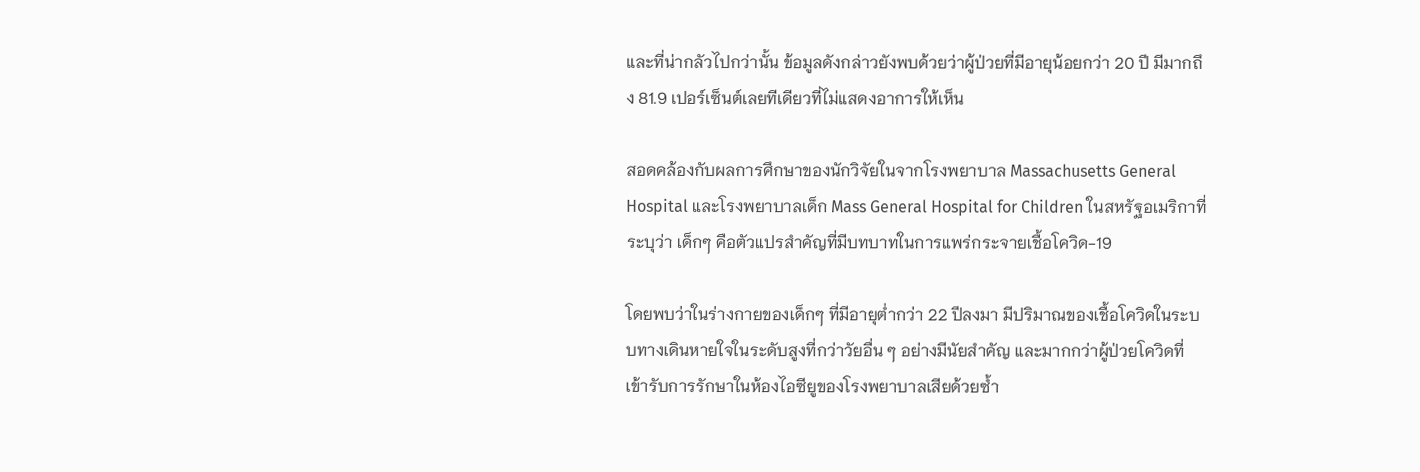และที่น่ากลัวไปกว่านั้น ข้อมูลดังกล่าวยังพบด้วยว่าผู้ป่วยที่มีอายุน้อยกว่า 20 ปี มีมากถึง 81.9 เปอร์เซ็นต์เลยทีเดียวที่ไม่แสดงอาการให้เห็น

สอดคล้องกับผลการศึกษาของนักวิจัยในจากโรงพยาบาล Massachusetts General Hospital และโรงพยาบาลเด็ก Mass General Hospital for Children ในสหรัฐอเมริกาที่ระบุว่า เด็กๆ คือตัวแปรสำคัญที่มีบทบาทในการแพร่กระจายเชื้อโควิด-19

โดยพบว่าในร่างกายของเด็กๆ ที่มีอายุต่ำกว่า 22 ปีลงมา มีปริมาณของเชื้อโควิดในระบบทางเดินหายใจในระดับสูงที่กว่าวัยอื่น ๆ อย่างมีนัยสำคัญ และมากกว่าผู้ป่วยโควิดที่เข้ารับการรักษาในห้องไอซียูของโรงพยาบาลเสียด้วยซ้ำ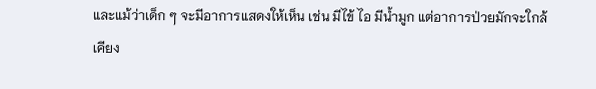และแม้ว่าเด็ก ๆ จะมีอาการแสดงให้เห็น เช่น มีไข้ ไอ มีน้ำมูก แต่อาการป่วยมักจะใกล้เคียง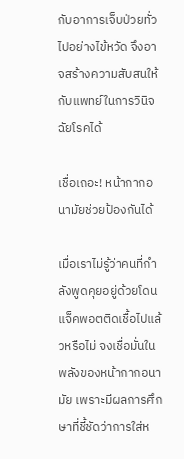กับอาการเจ็บป่วยทั่วไปอย่างไข้หวัด จึงอาจสร้างความสับสนให้กับแพทย์ในการวินิจฉัยโรคได้

เชื่อเถอะ! หน้ากากอนามัยช่วยป้องกันได้

เมื่อเราไม่รู้ว่าคนที่กำลังพูดคุยอยู่ด้วยโดนแจ็คพอตติดเชื้อไปแล้วหรือไม่ จงเชื่อมั่นในพลังของหน้ากากอนามัย เพราะมีผลการศึกษาที่ชี้ชัดว่าการใส่ห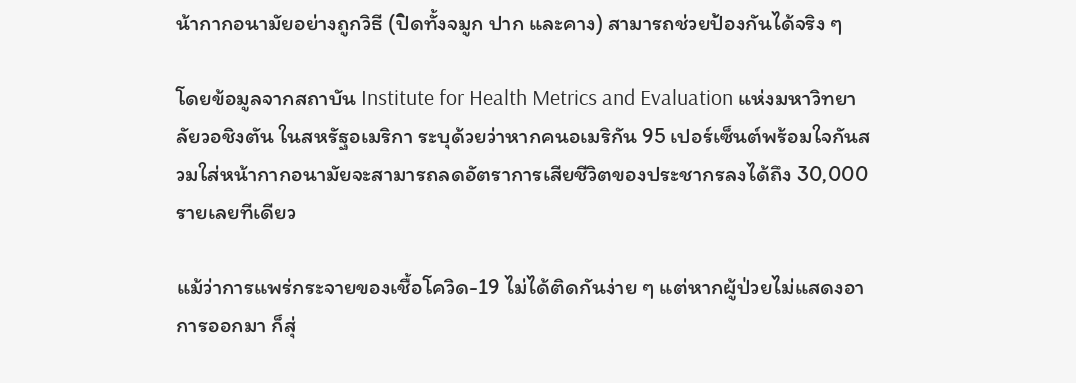น้ากากอนามัยอย่างถูกวิธี (ปิดทั้งจมูก ปาก และคาง) สามารถช่วยป้องกันได้จริง ๆ

โดยข้อมูลจากสถาบัน Institute for Health Metrics and Evaluation แห่งมหาวิทยาลัยวอชิงตัน ในสหรัฐอเมริกา ระบุด้วยว่าหากคนอเมริกัน 95 เปอร์เซ็นต์พร้อมใจกันสวมใส่หน้ากากอนามัยจะสามารถลดอัตราการเสียชีวิตของประชากรลงได้ถึง 30,000 รายเลยทีเดียว

แม้ว่าการแพร่กระจายของเชื้อโควิด-19 ไม่ได้ติดกันง่าย ๆ แต่หากผู้ป่วยไม่แสดงอาการออกมา ก็สุ่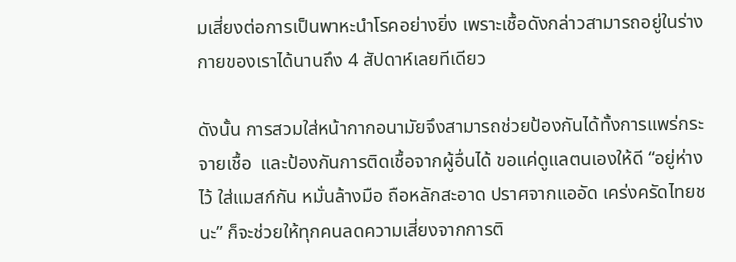มเสี่ยงต่อการเป็นพาหะนำโรคอย่างยิ่ง เพราะเชื้อดังกล่าวสามารถอยู่ในร่างกายของเราได้นานถึง 4 สัปดาห์เลยทีเดียว

ดังนั้น การสวมใส่หน้ากากอนามัยจึงสามารถช่วยป้องกันได้ทั้งการแพร่กระจายเชื้อ  และป้องกันการติดเชื้อจากผู้อื่นได้ ขอแค่ดูแลตนเองให้ดี “อยู่ห่างไว้ ใส่แมสก์กัน หมั่นล้างมือ ถือหลักสะอาด ปราศจากแออัด เคร่งครัดไทยชนะ” ก็จะช่วยให้ทุกคนลดความเสี่ยงจากการติ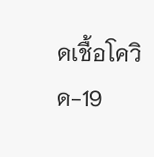ดเชื้อโควิด-19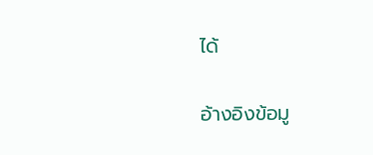ได้

อ้างอิงข้อมู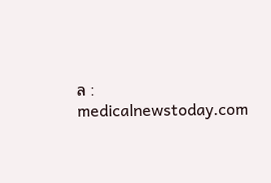ล : medicalnewstoday.com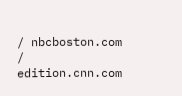/ nbcboston.com / edition.cnn.com